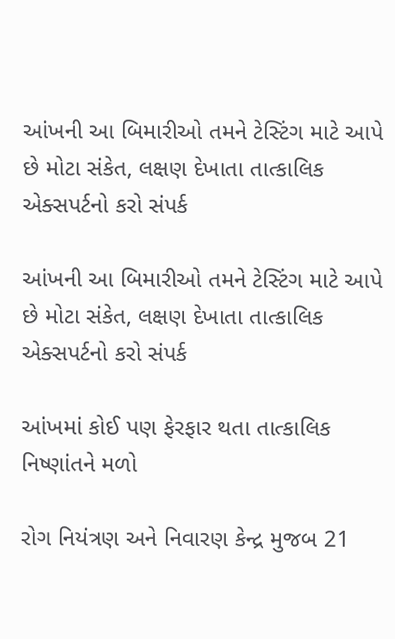આંખની આ બિમારીઓ તમને ટેસ્ટિંગ માટે આપે છે મોટા સંકેત, લક્ષણ દેખાતા તાત્કાલિક એક્સપર્ટનો કરો સંપર્ક

આંખની આ બિમારીઓ તમને ટેસ્ટિંગ માટે આપે છે મોટા સંકેત, લક્ષણ દેખાતા તાત્કાલિક એક્સપર્ટનો કરો સંપર્ક

આંખમાં કોઈ પણ ફેરફાર થતા તાત્કાલિક નિષ્ણાંતને મળો

રોગ નિયંત્રણ અને નિવારણ કેન્દ્ર મુજબ 21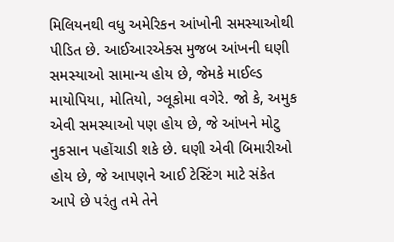મિલિયનથી વધુ અમેરિકન આંખોની સમસ્યાઓથી પીડિત છે. આઈઆરએક્સ મુજબ આંખની ઘણી સમસ્યાઓ સામાન્ય હોય છે, જેમકે માઈલ્ડ માયોપિયા, મોતિયો, ગ્લૂકોમા વગેરે. જો કે, અમુક એવી સમસ્યાઓ પણ હોય છે, જે આંખને મોટુ નુકસાન પહોંચાડી શકે છે. ઘણી એવી બિમારીઓ હોય છે, જે આપણને આઈ ટેસ્ટિંગ માટે સંકેત આપે છે પરંતુ તમે તેને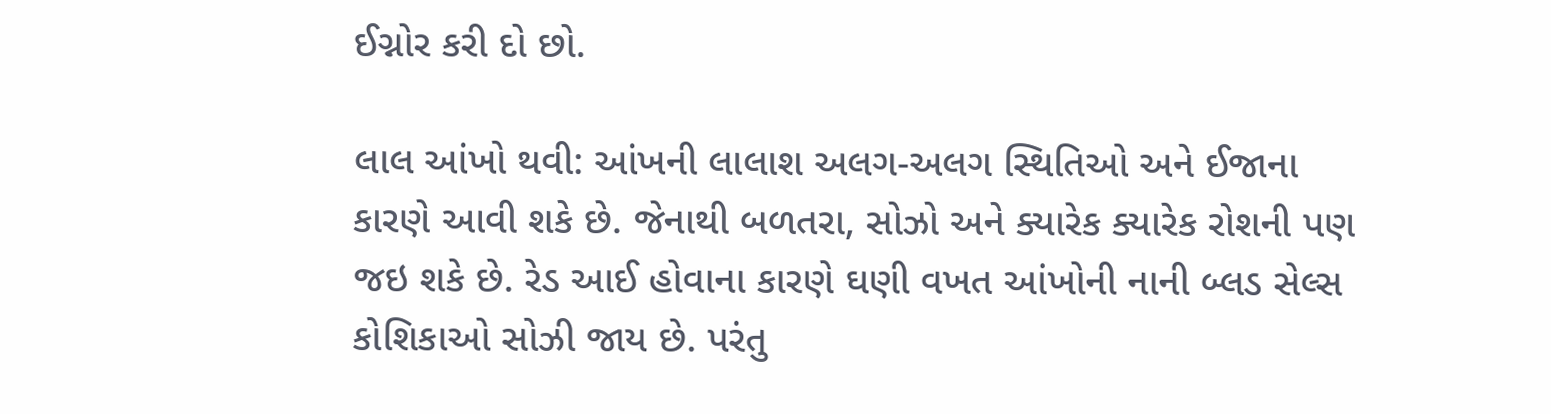ઈગ્નોર કરી દો છો.

લાલ આંખો થવી: આંખની લાલાશ અલગ-અલગ સ્થિતિઓ અને ઈજાના કારણે આવી શકે છે. જેનાથી બળતરા, સોઝો અને ક્યારેક ક્યારેક રોશની પણ જઇ શકે છે. રેડ આઈ હોવાના કારણે ઘણી વખત આંખોની નાની બ્લડ સેલ્સ કોશિકાઓ સોઝી જાય છે. પરંતુ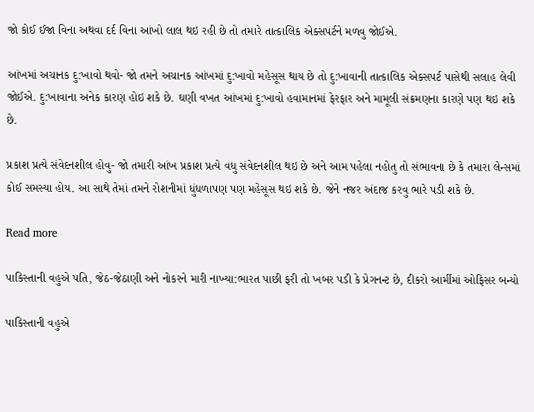જો કોઈ ઈજા વિના અથવા દર્દ વિના આંખો લાલ થઇ રહી છે તો તમારે તાત્કાલિક એક્સપર્ટને મળવુ જોઈએ.

આંખમાં અચાનક દુ:ખાવો થવો- જો તમને અચાનક આંખમાં દુ:ખાવો મહેસૂસ થાય છે તો દુ:ખાવાની તાત્કાલિક એક્સપર્ટ પાસેથી સલાહ લેવી જોઈએ. દુ:ખાવાના અનેક કારણ હોઇ શકે છે. ઘણી વખત આંખમાં દુ:ખાવો હવામાનમાં ફેરફાર અને મામૂલી સંક્રમણના કારણે પણ થઇ શકે છે.

પ્રકાશ પ્રત્યે સંવેદનશીલ હોવુ- જો તમારી આંખ પ્રકાશ પ્રત્યે વધુ સંવેદનશીલ થઇ છે અને આમ પહેલા નહોતુ તો સંભાવના છે કે તમારા લેન્સમાં કોઈ સમસ્યા હોય. આ સાથે તેમાં તમને રોશનીમાં ધુંધળાપણ પણ મહેસૂસ થઇ શકે છે. જેને નજર અંદાજ કરવુ ભારે પડી શકે છે.

Read more

પાકિસ્તાની વહુએ પતિ, જેઠ-જેઠાણી અને નોકરને મારી નાખ્યા:ભારત પાછી ફરી તો ખબર પડી કે પ્રેગનન્ટ છે, દીકરો આર્મીમાં ઓફિસર બન્યો

પાકિસ્તાની વહુએ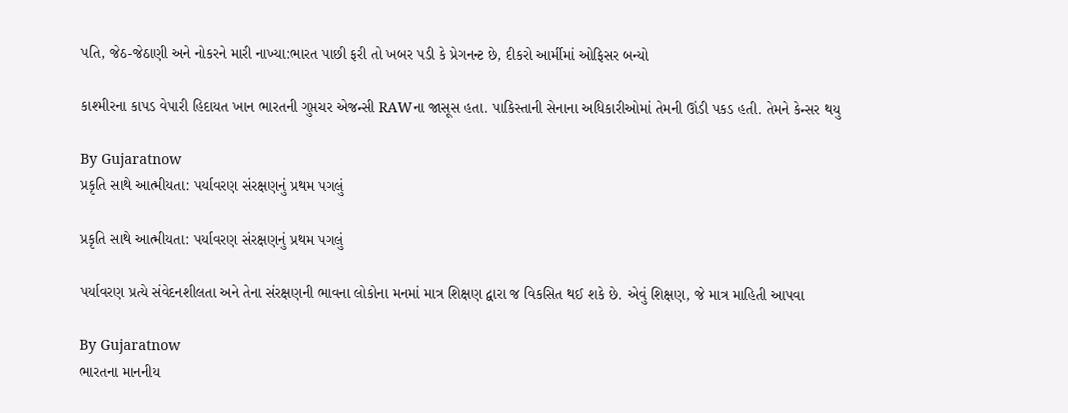પતિ, જેઠ-જેઠાણી અને નોકરને મારી નાખ્યા:ભારત પાછી ફરી તો ખબર પડી કે પ્રેગનન્ટ છે, દીકરો આર્મીમાં ઓફિસર બન્યો

કાશ્મીરના કાપડ વેપારી હિદાયત ખાન ભારતની ગુપ્તચર એજન્સી RAWના જાસૂસ હતા. પાકિસ્તાની સેનાના અધિકારીઓમાં તેમની ઊંડી પકડ હતી. તેમને કેન્સર થયુ

By Gujaratnow
પ્રકૃતિ સાથે આત્મીયતા: પર્યાવરણ સંરક્ષણનું પ્રથમ પગલું

પ્રકૃતિ સાથે આત્મીયતા: પર્યાવરણ સંરક્ષણનું પ્રથમ પગલું

પર્યાવરણ પ્રત્યે સંવેદનશીલતા અને તેના સંરક્ષણની ભાવના લોકોના મનમાં માત્ર શિક્ષણ દ્વારા જ વિકસિત થઈ શકે છે. એવું શિક્ષણ, જે માત્ર માહિતી આપવા

By Gujaratnow
ભારતના માનનીય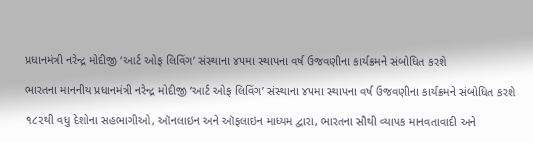પ્રધાનમંત્રી નરેન્દ્ર મોદીજી ‘આર્ટ ઓફ લિવિંગ’ સંસ્થાના ૪૫મા સ્થાપના વર્ષ ઉજવણીના કાર્યક્રમને સંબોધિત કરશે

ભારતના માનનીય પ્રધાનમંત્રી નરેન્દ્ર મોદીજી ‘આર્ટ ઓફ લિવિંગ’ સંસ્થાના ૪૫મા સ્થાપના વર્ષ ઉજવણીના કાર્યક્રમને સંબોધિત કરશે

૧૮૨થી વધુ દેશોના સહભાગીઓ, ઑનલાઇન અને ઑફલાઇન માધ્યમ દ્વારા, ભારતના સૌથી વ્યાપક માનવતાવાદી અને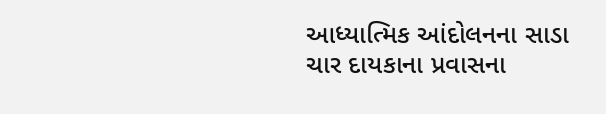આધ્યાત્મિક આંદોલનના સાડા ચાર દાયકાના પ્રવાસના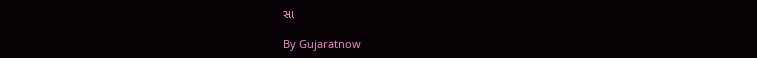સા

By Gujaratnow